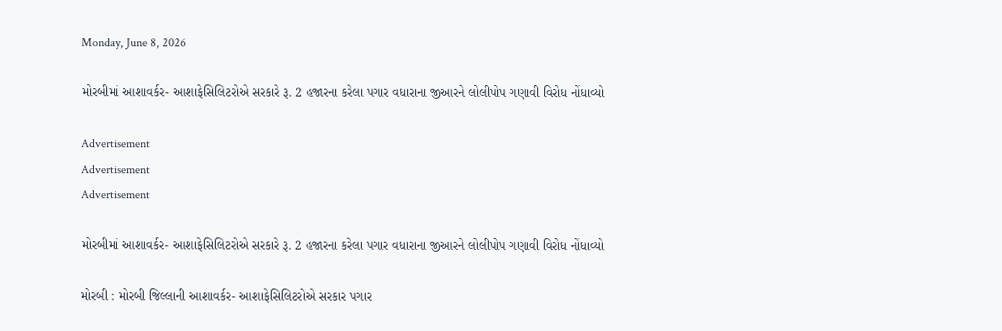Monday, June 8, 2026

મોરબીમાં આશાવર્કર- આશાફેસિલિટરોએ સરકારે રૂ. 2 હજારના કરેલા પગાર વધારાના જીઆરને લોલીપોપ ગણાવી વિરોધ નોંધાવ્યો

Advertisement
Advertisement
Advertisement

મોરબીમાં આશાવર્કર- આશાફેસિલિટરોએ સરકારે રૂ. 2 હજારના કરેલા પગાર વધારાના જીઆરને લોલીપોપ ગણાવી વિરોધ નોંધાવ્યો

મોરબી : મોરબી જિલ્લાની આશાવર્કર- આશાફેસિલિટરોએ સરકાર પગાર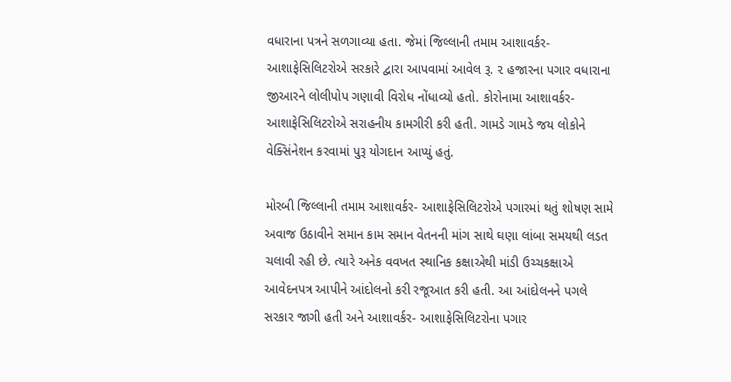વધારાના પત્રને સળગાવ્યા હતા. જેમાં જિલ્લાની તમામ આશાવર્કર- આશાફેસિલિટરોએ સરકારે દ્વારા આપવામાં આવેલ રૂ. ૨ હજારના પગાર વધારાના જીઆરને લોલીપોપ ગણાવી વિરોધ નોંધાવ્યો હતો. કોરોનામા આશાવર્કર- આશાફેસિલિટરોએ સરાહનીય કામગીરી કરી હતી. ગામડે ગામડે જય લોકોને વેક્સિંનેશન કરવામાં પુરૂ યોગદાન આપ્યું હતું.

મોરબી જિલ્લાની તમામ આશાવર્કર- આશાફેસિલિટરોએ પગારમાં થતું શોષણ સામે અવાજ ઉઠાવીને સમાન કામ સમાન વેતનની માંગ સાથે ઘણા લાંબા સમયથી લડત ચલાવી રહી છે. ત્યારે અનેક વવખત સ્થાનિક કક્ષાએથી માંડી ઉચ્ચકક્ષાએ આવેદનપત્ર આપીને આંદોલનો કરી રજૂઆત કરી હતી. આ આંદોલનને પગલે સરકાર જાગી હતી અને આશાવર્કર- આશાફેસિલિટરોના પગાર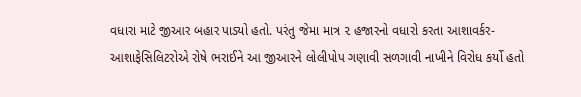વધારા માટે જીઆર બહાર પાડ્યો હતો. પરંતુ જેમા માત્ર ૨ હજારનો વધારો કરતા આશાવર્કર- આશાફેસિલિટરોએ રોષે ભરાઈને આ જીઆરને લોલીપોપ ગણાવી સળગાવી નાખીને વિરોધ કર્યો હતો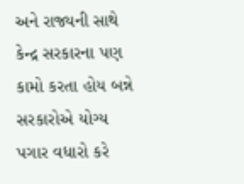અને રાજ્યની સાથે કેન્દ્ર સરકારના પણ કામો કરતા હોય બન્ને સરકારોએ યોગ્ય પગાર વધારો કરે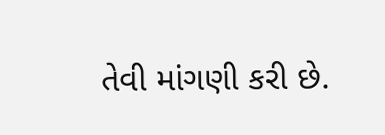તેવી માંગણી કરી છે.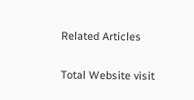Related Articles

Total Website visit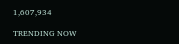1,607,934

TRENDING NOW